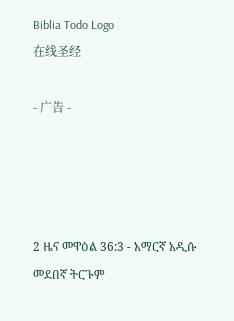Biblia Todo Logo
在线圣经

- 广告 -




2 ዜና መዋዕል 36:3 - አማርኛ አዲሱ መደበኛ ትርጉም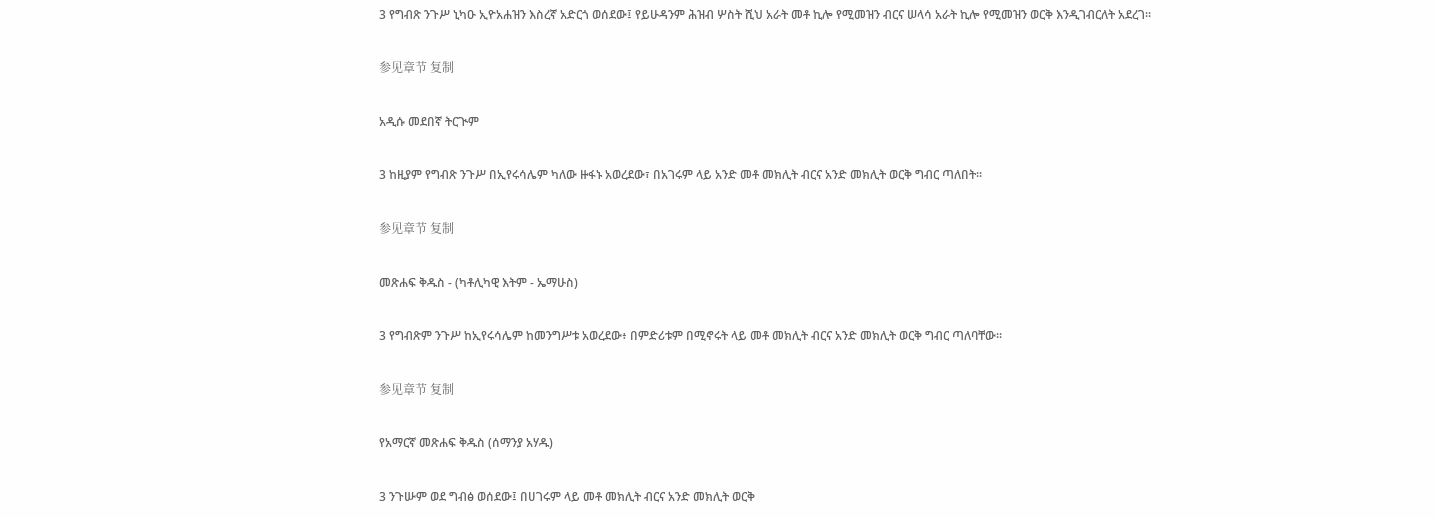3 የግብጽ ንጉሥ ኒካዑ ኢዮአሐዝን እስረኛ አድርጎ ወሰደው፤ የይሁዳንም ሕዝብ ሦስት ሺህ አራት መቶ ኪሎ የሚመዝን ብርና ሠላሳ አራት ኪሎ የሚመዝን ወርቅ እንዲገብርለት አደረገ።

参见章节 复制

አዲሱ መደበኛ ትርጒም

3 ከዚያም የግብጽ ንጉሥ በኢየሩሳሌም ካለው ዙፋኑ አወረደው፣ በአገሩም ላይ አንድ መቶ መክሊት ብርና አንድ መክሊት ወርቅ ግብር ጣለበት።

参见章节 复制

መጽሐፍ ቅዱስ - (ካቶሊካዊ እትም - ኤማሁስ)

3 የግብጽም ንጉሥ ከኢየሩሳሌም ከመንግሥቱ አወረደው፥ በምድሪቱም በሚኖሩት ላይ መቶ መክሊት ብርና አንድ መክሊት ወርቅ ግብር ጣለባቸው።

参见章节 复制

የአማርኛ መጽሐፍ ቅዱስ (ሰማንያ አሃዱ)

3 ንጉሡም ወደ ግብፅ ወሰደው፤ በሀገሩም ላይ መቶ መክሊት ብርና አንድ መክሊት ወርቅ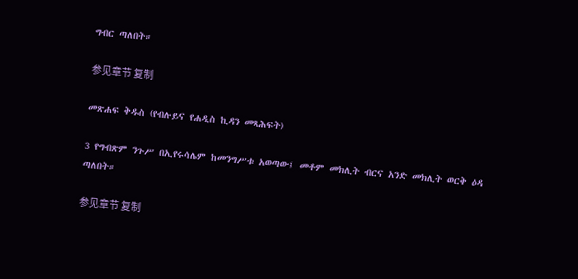ግብር ጣለበት።

参见章节 复制

መጽሐፍ ቅዱስ (የብሉይና የሐዲስ ኪዳን መጻሕፍት)

3 የግብጽም ንጉሥ በኢየሩሳሌም ከመንግሥቱ አወጣው፤ መቶም መክሊት ብርና አንድ መክሊት ወርቅ ዕዳ ጣለበት።

参见章节 复制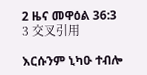2 ዜና መዋዕል 36:3
3 交叉引用

እርሱንም ኒካዑ ተብሎ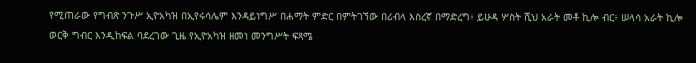የሚጠራው የግብጽ ንጉሥ ኢዮአካዝ በኢየሩሳሌም እንዳይነግሥ በሐማት ምድር በምትገኘው በሪብላ እስረኛ በማድረግ፥ ይሁዳ ሦስት ሺህ አራት መቶ ኪሎ ብር፥ ሠላሳ አራት ኪሎ ወርቅ ግብር እንዲከፍል ባደረገው ጊዜ የኢዮአካዝ ዘመነ መንግሥት ፍጻሜ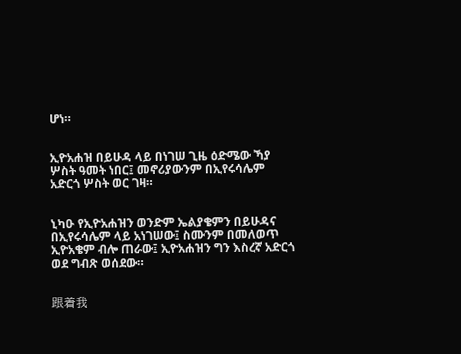ሆነ።


ኢዮአሐዝ በይሁዳ ላይ በነገሠ ጊዜ ዕድሜው ኻያ ሦስት ዓመት ነበር፤ መኖሪያውንም በኢየሩሳሌም አድርጎ ሦስት ወር ገዛ።


ኒካዑ የኢዮአሐዝን ወንድም ኤልያቄምን በይሁዳና በኢየሩሳሌም ላይ አነገሠው፤ ስሙንም በመለወጥ ኢዮአቄም ብሎ ጠራው፤ ኢዮአሐዝን ግን እስረኛ አድርጎ ወደ ግብጽ ወሰደው።


跟着我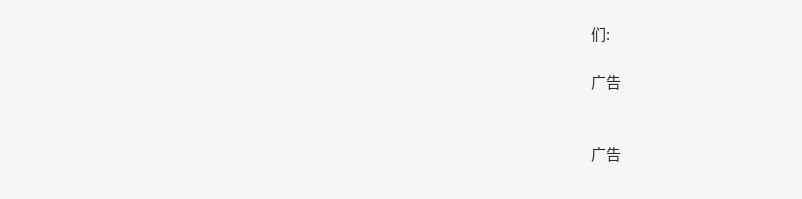们:

广告


广告